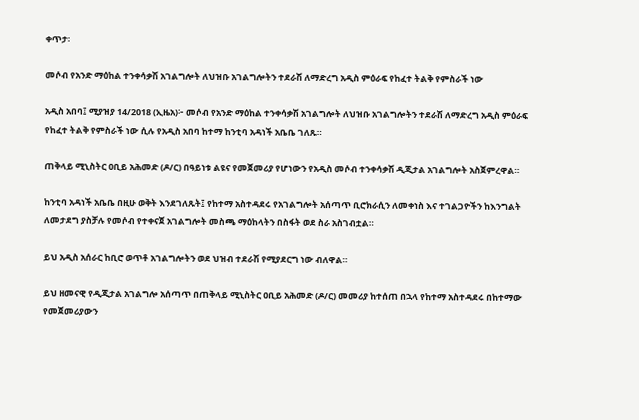ቀጥታ፡

መሶብ የአንድ ማዕከል ተንቀሳቃሽ አገልግሎት ለህዝቡ አገልግሎትን ተደራሽ ለማድረግ አዲስ ምዕራፍ የከፈተ ትልቅ የምስራች ነው

አዲስ አበባ፤ ሚያዝያ 14/2018 (ኢዜአ)፦ መሶብ የአንድ ማዕከል ተንቀሳቃሽ አገልግሎት ለህዝቡ አገልግሎትን ተደራሽ ለማድረግ አዲስ ምዕራፍ የከፈተ ትልቅ የምስራች ነው ሲሉ የአዲስ አበባ ከተማ ከንቲባ አዳነች አቤቤ ገለጹ።

ጠቅላይ ሚኒስትር ዐቢይ አሕመድ (ዶ/ር) በዓይነቱ ልዩና የመጀመሪያ የሆነውን የአዲስ መሶብ ተንቀሳቃሽ ዲጂታል አገልግሎት አስጀምረዋል።

ከንቲባ አዳነች አቤቤ በዚሁ ወቅት እንደገለጹት፤ የከተማ አስተዳደሩ የአገልግሎት አሰጣጥ ቢሮክራሲን ለመቀነስ እና ተገልጋዮችን ከእንግልት ለመታደግ ያስቻሉ የመሶብ የተቀናጀ አገልግሎት መስጫ ማዕከላትን በስፋት ወደ ስራ አስገብቷል።

ይህ አዲስ አሰራር ከቢሮ ወጥቶ አገልግሎትን ወደ ህዝብ ተደራሽ የሚያደርግ ነው ብለዋል።

ይህ ዘመናዊ የዲጂታል አገልግሎ አሰጣጥ በጠቅላይ ሚኒስትር ዐቢይ አሕመድ (ዶ/ር) መመሪያ ከተሰጠ በኋላ የከተማ አስተዳደሩ በከተማው የመጀመሪያውን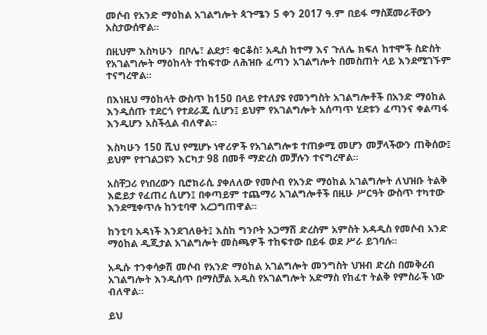መሶብ የአንድ ማዕከል አገልግሎት ጳጉሜን 5 ቀን 2017 ዓ.ም በይፋ ማስጀመራቸውን አስታውሰዋል።

በዚህም እስካሁን  በቦሌ፣ ልደታ፣ ቂርቆስ፣ አዲስ ከተማ እና ጉለሌ ክፍለ ከተሞች ስድስት የአገልግሎት ማዕከላት ተከፍተው ለሕዝቡ ፈጣን አገልግሎት በመስጠት ላይ እንደሚገኙም ተናግረዋል።

በእነዚህ ማዕከላት ውስጥ ከ150 በላይ የተለያዩ የመንግስት አገልግሎቶች በአንድ ማዕከል እንዲሰጡ ተደርጎ የተደራጁ ሲሆን፤ ይህም የአገልግሎት አሰጣጥ ሂደቱን ፈጣንና ቀልጣፋ እንዲሆን አስችሏል ብለዋል።

እስካሁን 150 ሺህ የሚሆኑ ነዋሪዎች የአገልግሎቱ ተጠቃሚ መሆን መቻላችውን ጠቅሰው፤ ይህም የተገልጋዩን እርካታ 98 በመቶ ማድረስ መቻሉን ተናግረዋል።

አስቸጋሪ የነበረውን ቢሮክራሲ ያቀለለው የመሶብ የአንድ ማዕከል አገልግሎት ለህዝቡ ትልቅ እፎይታ የፈጠረ ሲሆን፤ በቀጣይም ተጨማሪ አገልግሎቶች በዚሁ ሥርዓት ውስጥ ተካተው እንደሚቀጥሉ ከንቲባዋ አረጋግጠዋል።

ከንቲባ አዳነች እንደገለፁት፤ እስከ ግንቦት አጋማሽ ድረስም አምስት አዳዲስ የመሶብ አንድ ማዕከል ዲጂታል አገልግሎት መስጫዎች ተከፍተው በይፋ ወደ ሥራ ይገባሉ።

አዲሱ ተንቀሳቃሽ መሶብ የአንድ ማዕከል አገልግሎት መንግስት ህዝብ ድረስ በመቅረብ አገልግሎት እንዲሰጥ በማስቻል አዲስ የአገልግሎት አድማስ የከፈተ ትልቅ የምስራች ነው ብለዋል።

ይህ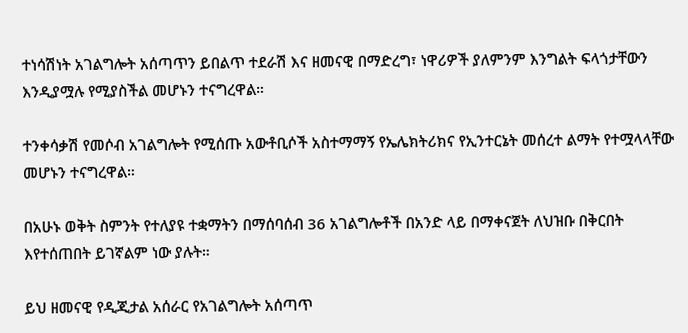ተነሳሽነት አገልግሎት አሰጣጥን ይበልጥ ተደራሽ እና ዘመናዊ በማድረግ፣ ነዋሪዎች ያለምንም እንግልት ፍላጎታቸውን እንዲያሟሉ የሚያስችል መሆኑን ተናግረዋል።

ተንቀሳቃሽ የመሶብ አገልግሎት የሚሰጡ አውቶቢሶች አስተማማኝ የኤሌክትሪክና የኢንተርኔት መሰረተ ልማት የተሟላላቸው መሆኑን ተናግረዋል።

በአሁኑ ወቅት ስምንት የተለያዩ ተቋማትን በማሰባሰብ 36 አገልግሎቶች በአንድ ላይ በማቀናጀት ለህዝቡ በቅርበት እየተሰጠበት ይገኛልም ነው ያሉት።

ይህ ዘመናዊ የዲጂታል አሰራር የአገልግሎት አሰጣጥ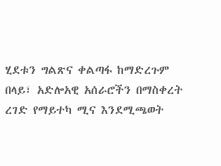ሂደቱን ግልጽና ቀልጣፋ ከማድረጉም በላይ፣ አድሎአዊ አሰራሮችን በማስቀረት ረገድ የማይተካ ሚና እንደሚጫወት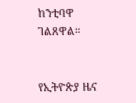ከንቲባዋ ገልጸዋል።


የኢትዮጵያ ዜና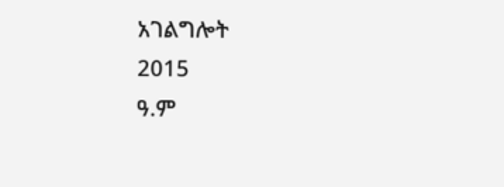አገልግሎት
2015
ዓ.ም